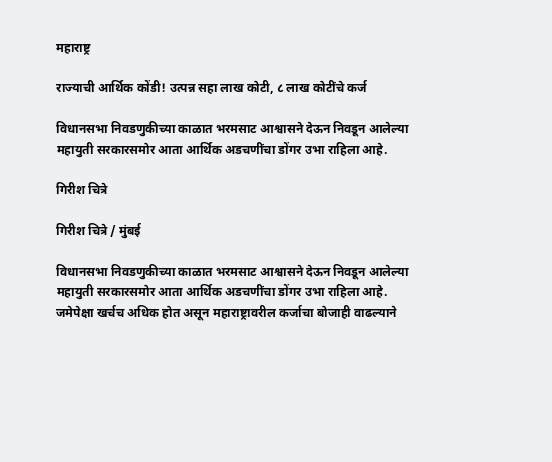महाराष्ट्र

राज्याची आर्थिक कोंडी! उत्पन्न सहा लाख कोटी, ८ लाख कोटींचे कर्ज

विधानसभा निवडणुकीच्या काळात भरमसाट आश्वासने देऊन निवडून आलेल्या महायुती सरकारसमोर आता आर्थिक अडचणींचा डोंगर उभा राहिला आहे.

गिरीश चित्रे

गिरीश चित्रे / मुंबई

विधानसभा निवडणुकीच्या काळात भरमसाट आश्वासने देऊन निवडून आलेल्या महायुती सरकारसमोर आता आर्थिक अडचणींचा डोंगर उभा राहिला आहे. जमेपेक्षा खर्चच अधिक होत असून महाराष्ट्रावरील कर्जाचा बोजाही वाढल्याने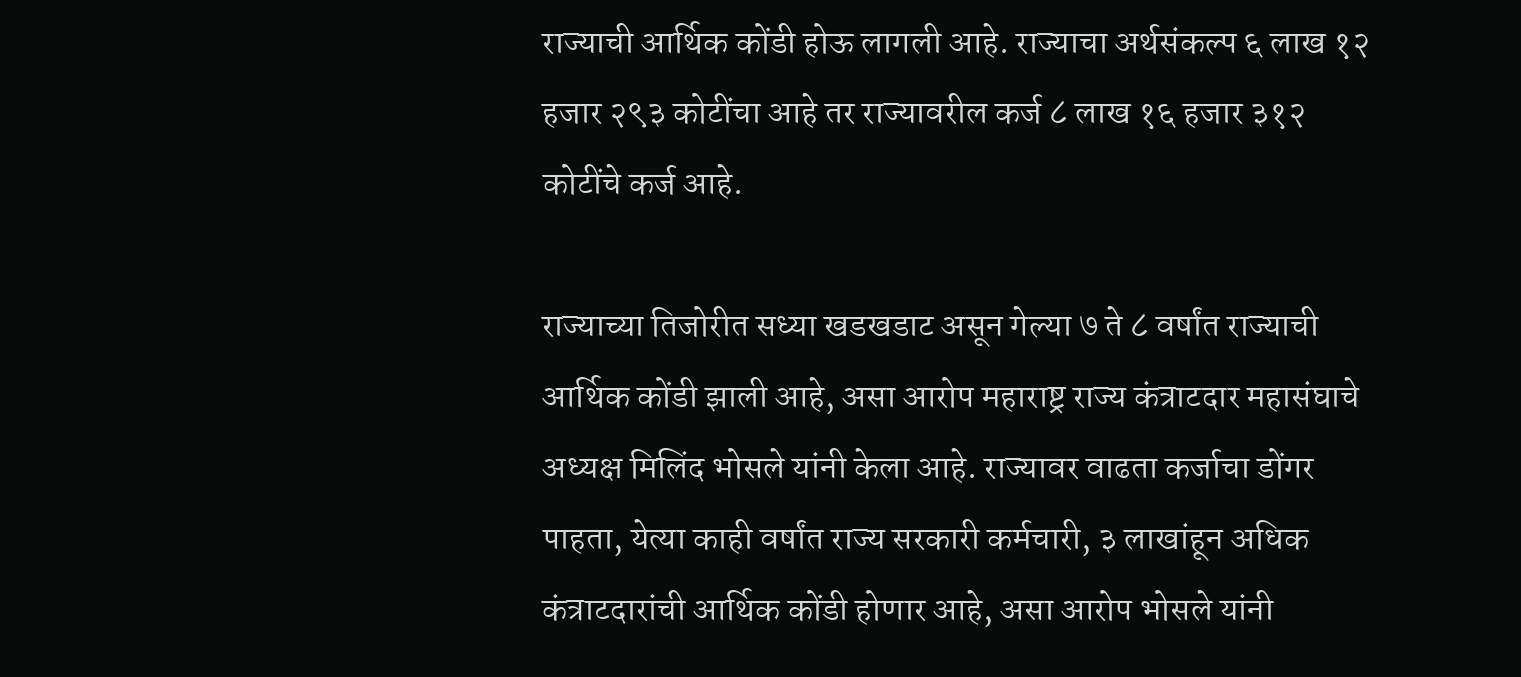राज्याची आर्थिक कोंडी होऊ लागली आहे. राज्याचा अर्थसंकल्प ६ लाख १२ हजार २९३ कोटींचा आहे तर राज्यावरील कर्ज ८ लाख १६ हजार ३१२ कोटींचे कर्ज आहे.

राज्याच्या तिजोरीत सध्या खडखडाट असून गेल्या ७ ते ८ वर्षांत राज्याची आर्थिक कोंडी झाली आहे, असा आरोप महाराष्ट्र राज्य कंत्राटदार महासंघाचे अध्यक्ष मिलिंद भोसले यांनी केला आहे. राज्यावर वाढता कर्जाचा डोंगर पाहता, येत्या काही वर्षांत राज्य सरकारी कर्मचारी, ३ लाखांहून अधिक कंत्राटदारांची आर्थिक कोंडी होणार आहे, असा आरोप भोसले यांनी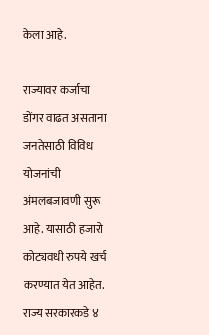केला आहे.

राज्यावर कर्जाचा डोंगर वाढत असताना जनतेसाठी विविध योजनांची अंमलबजावणी सुरू आहे. यासाठी हजारो कोट्यवधी रुपये खर्च करण्यात येत आहेत. राज्य सरकारकडे ४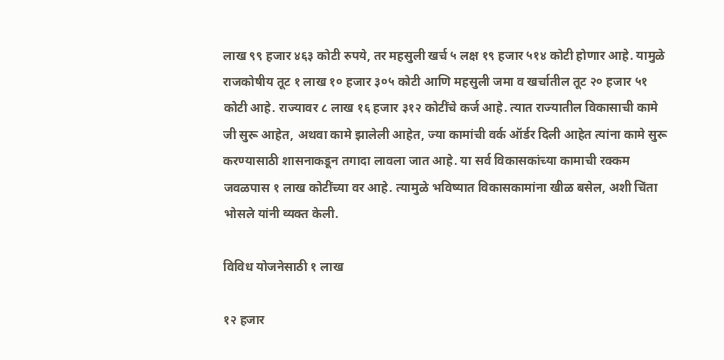लाख ९९ हजार ४६३ कोटी रुपये, तर महसुली खर्च ५ लक्ष १९ हजार ५१४ कोटी होणार आहे. यामुळे राजकोषीय तूट १ लाख १० हजार ३०५ कोटी आणि महसुली जमा व खर्चातील तूट २० हजार ५१ कोटी आहे. राज्यावर ८ लाख १६ हजार ३१२ कोटींचे कर्ज आहे. त्यात राज्यातील विकासाची कामे जी सुरू आहेत, अथवा कामे झालेली आहेत, ज्या कामांची वर्क ऑर्डर दिली आहेत त्यांना कामे सुरू करण्यासाठी शासनाकडून तगादा लावला जात आहे. या सर्व विकासकांच्या कामाची रक्कम जवळपास १ लाख कोटींच्या वर आहे. त्यामुळे भविष्यात विकासकामांना खीळ बसेल, अशी चिंता भोसले यांनी व्यक्त केली.

विविध योजनेसाठी १ लाख

१२ हजार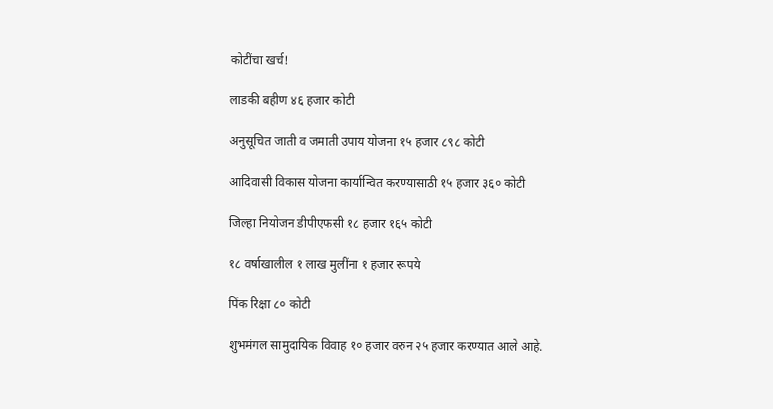कोटींचा खर्च!

लाडकी बहीण ४६ हजार कोटी

अनुसूचित जाती व जमाती उपाय योजना १५ हजार ८९८ कोटी

आदिवासी विकास योजना कार्यान्वित करण्यासाठी १५ हजार ३६० कोटी

जिल्हा नियोजन डीपीएफसी १८ हजार १६५ कोटी

१८ वर्षाखालील १ लाख मुलींना १ हजार रूपये

पिंक रिक्षा ८० कोटी

शुभमंगल सामुदायिक विवाह १० हजार वरुन २५ हजार करण्यात आले आहे.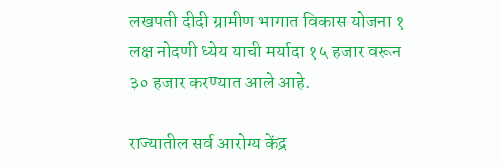लखपती दीदी ग्रामीण भागात विकास योजना १ लक्ष नोदणी ध्येय याची मर्यादा १५ हजार वरून ३० हजार करण्यात आले आहे.

राज्यातील सर्व आरोग्य केंद्र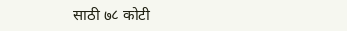साठी ७८ कोटी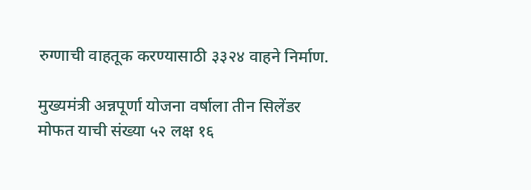रुग्णाची वाहतूक करण्यासाठी ३३२४ वाहने निर्माण.

मुख्यमंत्री अन्नपूर्णा योजना वर्षाला तीन सिलेंडर मोफत याची संख्या ५२ लक्ष १६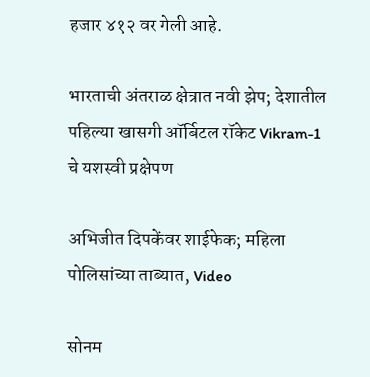हजार ४१२ वर गेली आहे.

भारताची अंतराळ क्षेत्रात नवी झेप; देशातील पहिल्या खासगी ऑर्बिटल रॉकेट Vikram-1 चे यशस्वी प्रक्षेपण

अभिजीत दिपकेंवर शाईफेक; महिला पोलिसांच्या ताब्यात, Video

सोनम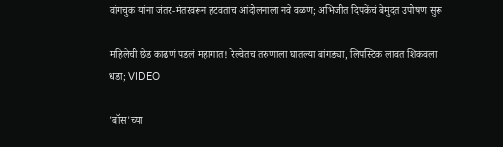वांगचुक यांना जंतर-मंतरवरून हटवताच आंदोलनाला नवे वळण; अभिजीत दिपकेंचं बेमुदत उपोषण सुरू

महिलेची छेड काढणं पडलं महागात! रेल्वेतच तरुणाला घातल्या बांगड्या, लिपस्टिक लावत शिकवला धडा; VIDEO

'बॉस'च्या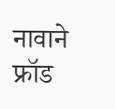नावाने फ्रॉड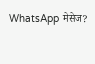WhatsApp मेसेज?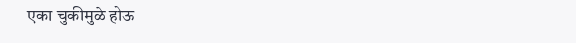एका चुकीमुळे होऊ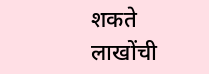शकते लाखोंची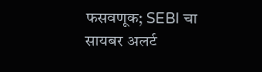फसवणूक; SEBI चा सायबर अलर्ट